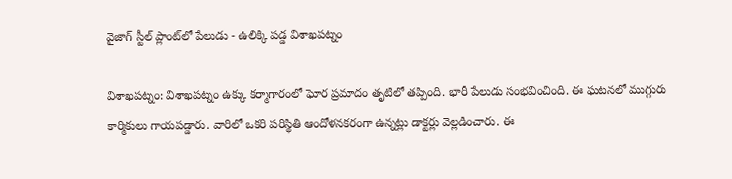వైజాగ్ స్టీల్ ప్లాంట్‌లో పేలుడు - ఉలిక్కి పడ్డ విశాఖపట్నం

విశాఖపట్నం: విశాఖపట్నం ఉక్కు కర్మాగారంలో ఘోర ప్రమాదం తృటిలో తప్పింది. భారీ పేలుడు సంభవించింది. ఈ ఘటనలో ముగ్గురు కార్మికులు గాయపడ్డారు. వారిలో ఒకరి పరిస్థితి ఆందోళనకరంగా ఉన్నట్లు డాక్టర్లు వెల్లడించారు. ఈ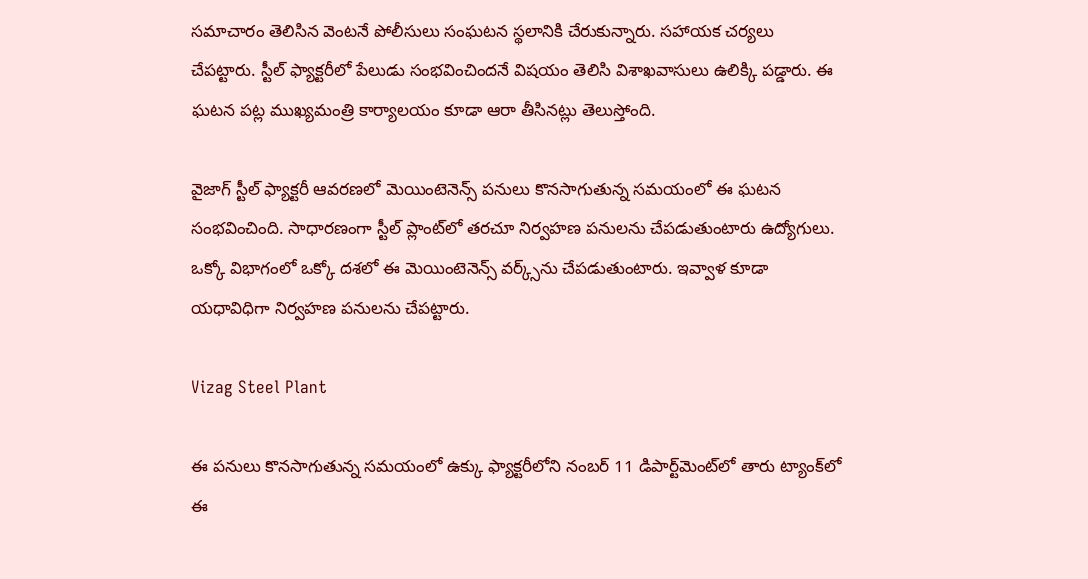సమాచారం తెలిసిన వెంటనే పోలీసులు సంఘటన స్థలానికి చేరుకున్నారు. సహాయక చర్యలు చేపట్టారు. స్టీల్ ఫ్యాక్టరీలో పేలుడు సంభవించిందనే విషయం తెలిసి విశాఖవాసులు ఉలిక్కి పడ్డారు. ఈ ఘటన పట్ల ముఖ్యమంత్రి కార్యాలయం కూడా ఆరా తీసినట్లు తెలుస్తోంది.

వైజాగ్ స్టీల్ ఫ్యాక్టరీ ఆవరణలో మెయింటెనెన్స్ పనులు కొనసాగుతున్న సమయంలో ఈ ఘటన సంభవించింది. సాధారణంగా స్టీల్ ప్లాంట్‌లో తరచూ నిర్వహణ పనులను చేపడుతుంటారు ఉద్యోగులు. ఒక్కో విభాగంలో ఒక్కో దశలో ఈ మెయింటెనెన్స్ వర్క్స్‌ను చేపడుతుంటారు. ఇవ్వాళ కూడా యధావిధిగా నిర్వహణ పనులను చేపట్టారు.

Vizag Steel Plant

ఈ పనులు కొనసాగుతున్న సమయంలో ఉక్కు ఫ్యాక్టరీలోని నంబర్ 11 డిపార్ట్‌మెంట్‌లో తారు ట్యాంక్‌లో ఈ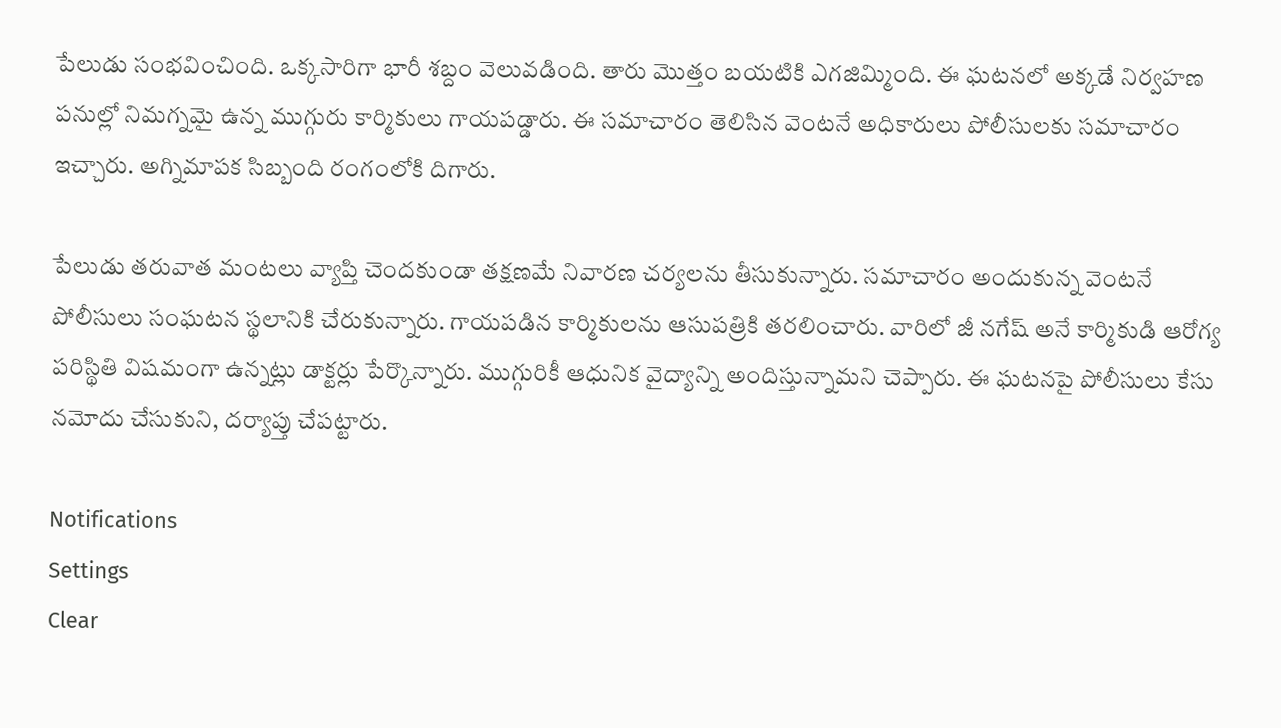పేలుడు సంభవించింది. ఒక్కసారిగా భారీ శబ్దం వెలువడింది. తారు మొత్తం బయటికి ఎగజిమ్మింది. ఈ ఘటనలో అక్కడే నిర్వహణ పనుల్లో నిమగ్నమై ఉన్న ముగ్గురు కార్మికులు గాయపడ్డారు. ఈ సమాచారం తెలిసిన వెంటనే అధికారులు పోలీసులకు సమాచారం ఇచ్చారు. అగ్నిమాపక సిబ్బంది రంగంలోకి దిగారు.

పేలుడు తరువాత మంటలు వ్యాప్తి చెందకుండా తక్షణమే నివారణ చర్యలను తీసుకున్నారు. సమాచారం అందుకున్న వెంటనే పోలీసులు సంఘటన స్థలానికి చేరుకున్నారు. గాయపడిన కార్మికులను ఆసుపత్రికి తరలించారు. వారిలో జీ నగేష్ అనే కార్మికుడి ఆరోగ్య పరిస్థితి విషమంగా ఉన్నట్లు డాక్టర్లు పేర్కొన్నారు. ముగ్గురికీ ఆధునిక వైద్యాన్ని అందిస్తున్నామని చెప్పారు. ఈ ఘటనపై పోలీసులు కేసు నమోదు చేసుకుని, దర్యాప్తు చేపట్టారు.

Notifications
Settings
Clear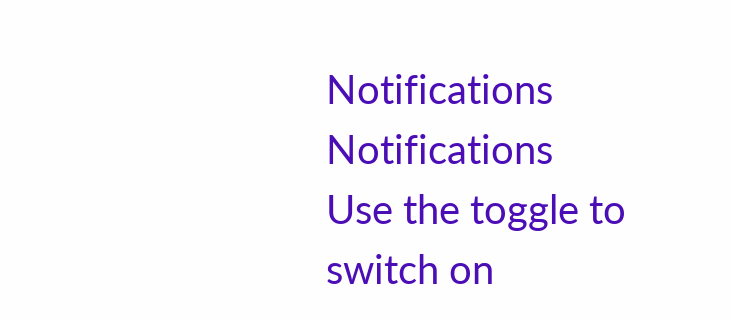Notifications
Notifications
Use the toggle to switch on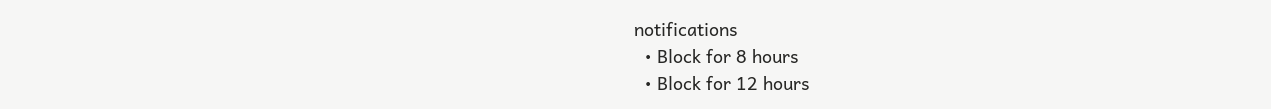notifications
  • Block for 8 hours
  • Block for 12 hours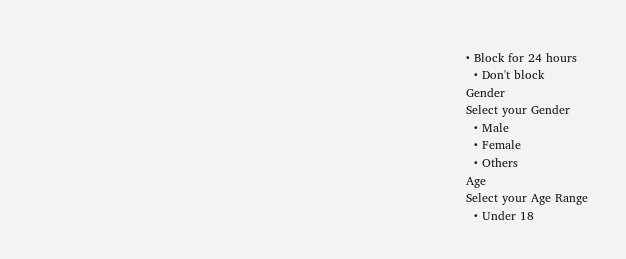• Block for 24 hours
  • Don't block
Gender
Select your Gender
  • Male
  • Female
  • Others
Age
Select your Age Range
  • Under 18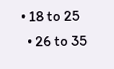• 18 to 25
  • 26 to 35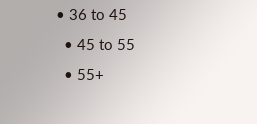• 36 to 45
  • 45 to 55
  • 55+